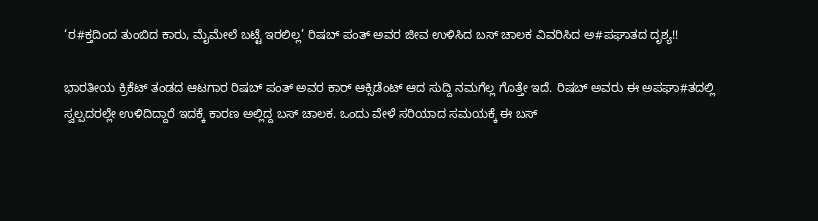‘ರ#ಕ್ತದಿಂದ ತುಂಬಿದ ಕಾರು, ಮೈಮೇಲೆ ಬಟ್ಟೆ ಇರಲಿಲ್ಲ’ ರಿಷಬ್ ಪಂತ್ ಅವರ ಜೀವ ಉಳಿಸಿದ ಬಸ್ ಚಾಲಕ ವಿವರಿಸಿದ ಅ#ಪಘಾತದ ದೃಶ್ಯ!!

ಭಾರತೀಯ ಕ್ರಿಕೆಟ್ ತಂಡದ ಆಟಗಾರ ರಿಷಬ್ ಪಂತ್ ಅವರ ಕಾರ್ ಆಕ್ಸಿಡೆಂಟ್ ಆದ ಸುದ್ದಿ ನಮಗೆಲ್ಲ ಗೊತ್ತೇ ಇದೆ. ರಿಷಬ್ ಅವರು ಈ ಅಪಘಾ#ತದಲ್ಲಿ ಸ್ವಲ್ಪದರಲ್ಲೇ ಉಳಿದಿದ್ದಾರೆ ಇದಕ್ಕೆ ಕಾರಣ ಅಲ್ಲಿದ್ದ ಬಸ್ ಚಾಲಕ. ಒಂದು ವೇಳೆ ಸರಿಯಾದ ಸಮಯಕ್ಕೆ ಈ ಬಸ್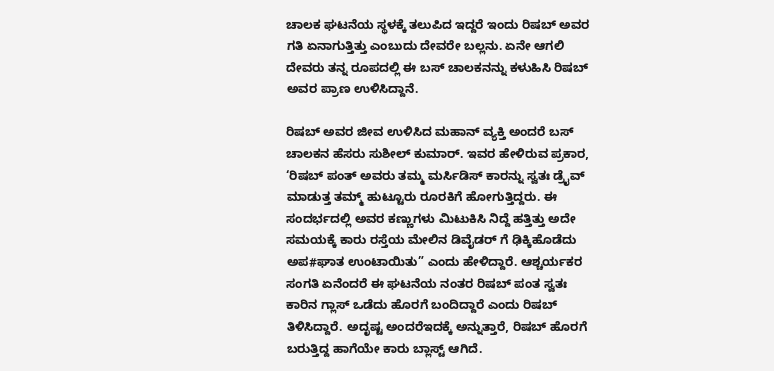ಚಾಲಕ ಘಟನೆಯ ಸ್ಥಳಕ್ಕೆ ತಲುಪಿದ ಇದ್ದರೆ ಇಂದು ರಿಷಬ್ ಅವರ ಗತಿ ಏನಾಗುತ್ತಿತ್ತು ಎಂಬುದು ದೇವರೇ ಬಲ್ಲನು. ಏನೇ ಆಗಲಿ ದೇವರು ತನ್ನ ರೂಪದಲ್ಲಿ ಈ ಬಸ್ ಚಾಲಕನನ್ನು ಕಳುಹಿಸಿ ರಿಷಬ್ ಅವರ ಪ್ರಾಣ ಉಳಿಸಿದ್ದಾನೆ.

ರಿಷಬ್ ಅವರ ಜೀವ ಉಳಿಸಿದ ಮಹಾನ್ ವ್ಯಕ್ತಿ ಅಂದರೆ ಬಸ್ ಚಾಲಕನ ಹೆಸರು ಸುಶೀಲ್ ಕುಮಾರ್. ಇವರ ಹೇಳಿರುವ ಪ್ರಕಾರ, ‘ರಿಷಬ್ ಪಂತ್ ಅವರು ತಮ್ಮ ಮರ್ಸಿಡಿಸ್ ಕಾರನ್ನು ಸ್ವತಃ ಡ್ರೈವ್ ಮಾಡುತ್ತ ತಮ್ಮ್ ಹುಟ್ಟೂರು ರೂರಕಿಗೆ ಹೋಗುತ್ತಿದ್ದರು. ಈ ಸಂದರ್ಭದಲ್ಲಿ ಅವರ ಕಣ್ಣುಗಳು ಮಿಟುಕಿಸಿ ನಿದ್ದೆ ಹತ್ತಿತ್ತು ಅದೇ ಸಮಯಕ್ಕೆ ಕಾರು ರಸ್ತೆಯ ಮೇಲಿನ ಡಿವೈಡರ್ ಗೆ ಢಿಕ್ಕಿಹೊಡೆದು ಅಪ#ಘಾತ ಉಂಟಾಯಿತು” ಎಂದು ಹೇಳಿದ್ದಾರೆ. ಆಶ್ಚರ್ಯಕರ ಸಂಗತಿ ಏನೆಂದರೆ ಈ ಘಟನೆಯ ನಂತರ ರಿಷಬ್ ಪಂತ ಸ್ವತಃ ಕಾರಿನ ಗ್ಲಾಸ್ ಒಡೆದು ಹೊರಗೆ ಬಂದಿದ್ದಾರೆ ಎಂದು ರಿಷಬ್ ತಿಳಿಸಿದ್ದಾರೆ. ಅದೃಷ್ಟ ಅಂದರೆಇದಕ್ಕೆ ಅನ್ನುತ್ತಾರೆ, ರಿಷಬ್ ಹೊರಗೆ ಬರುತ್ತಿದ್ದ ಹಾಗೆಯೇ ಕಾರು ಬ್ಲಾಸ್ಟ್ ಆಗಿದೆ.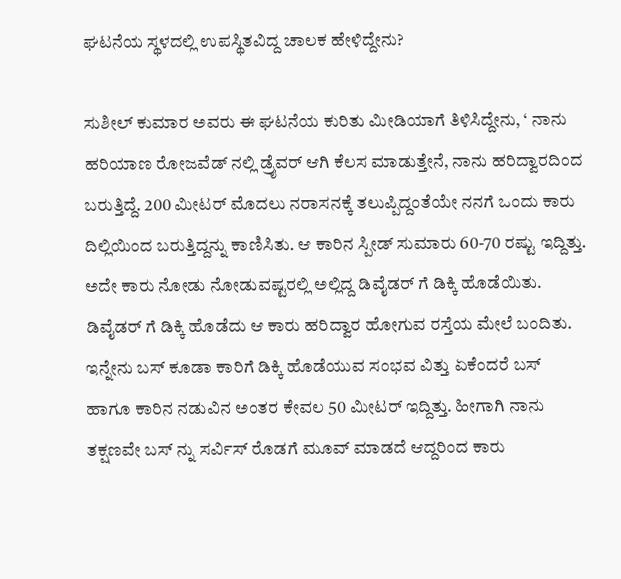ಘಟನೆಯ ಸ್ಥಳದಲ್ಲಿ ಉಪಸ್ಥಿತವಿದ್ದ ಚಾಲಕ ಹೇಳಿದ್ದೇನು?

ಸುಶೀಲ್ ಕುಮಾರ ಅವರು ಈ ಘಟನೆಯ ಕುರಿತು ಮೀಡಿಯಾಗೆ ತಿಳಿಸಿದ್ದೇನು, ‘ ನಾನು ಹರಿಯಾಣ ರೋಜವೆಡ್ ನಲ್ಲಿ ಡ್ರೈವರ್ ಆಗಿ ಕೆಲಸ ಮಾಡುತ್ತೇನೆ, ನಾನು ಹರಿದ್ವಾರದಿಂದ ಬರುತ್ತಿದ್ದೆ. 200 ಮೀಟರ್ ಮೊದಲು ನರಾಸನಕ್ಕೆ ತಲುಪ್ಪಿದ್ದಂತೆಯೇ ನನಗೆ ಒಂದು ಕಾರು ದಿಲ್ಲಿಯಿಂದ ಬರುತ್ತಿದ್ದನ್ನು ಕಾಣಿಸಿತು. ಆ ಕಾರಿನ ಸ್ಪೀಡ್ ಸುಮಾರು 60-70 ರಷ್ಟು ಇದ್ದಿತ್ತು. ಅದೇ ಕಾರು ನೋಡು ನೋಡುವಷ್ಟರಲ್ಲಿ ಅಲ್ಲಿದ್ದ ಡಿವೈಡರ್ ಗೆ ಡಿಕ್ಕಿ ಹೊಡೆಯಿತು. ಡಿವೈಡರ್ ಗೆ ಡಿಕ್ಕಿ ಹೊಡೆದು ಆ ಕಾರು ಹರಿದ್ವಾರ ಹೋಗುವ ರಸ್ತೆಯ ಮೇಲೆ ಬಂದಿತು. ಇನ್ನೇನು ಬಸ್ ಕೂಡಾ ಕಾರಿಗೆ ಡಿಕ್ಕಿ ಹೊಡೆಯುವ ಸಂಭವ ವಿತ್ತು ಏಕೆಂದರೆ ಬಸ್ ಹಾಗೂ ಕಾರಿನ ನಡುವಿನ ಅಂತರ ಕೇವಲ 50 ಮೀಟರ್ ಇದ್ದಿತ್ತು. ಹೀಗಾಗಿ ನಾನು ತಕ್ಷಣವೇ ಬಸ್ ನ್ನು ಸರ್ವಿಸ್ ರೊಡಗೆ ಮೂವ್ ಮಾಡದೆ ಆದ್ದರಿಂದ ಕಾರು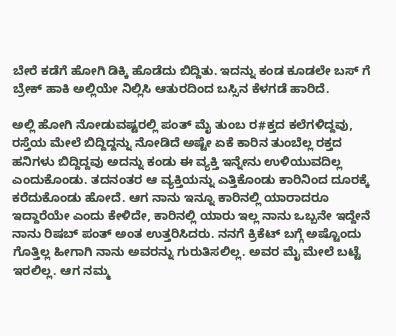ಬೇರೆ ಕಡೆಗೆ ಹೋಗಿ ಡಿಕ್ಕಿ ಹೊಡೆದು ಬಿದ್ದಿತು. ಇದನ್ನು ಕಂಡ ಕೂಡಲೇ ಬಸ್ ಗೆ ಬ್ರೇಕ್ ಹಾಕಿ ಅಲ್ಲಿಯೇ ನಿಲ್ಲಿಸಿ ಆತುರದಿಂದ ಬಸ್ಸಿನ ಕೆಳಗಡೆ ಹಾರಿದೆ.

ಅಲ್ಲಿ ಹೋಗಿ ನೋಡುವಷ್ಟರಲ್ಲಿ ಪಂತ್ ಮೈ ತುಂಬ ರ#ಕ್ತದ ಕಲೆಗಳಿದ್ದವು, ರಸ್ತೆಯ ಮೇಲೆ ಬಿದ್ದಿದ್ದನ್ನು ನೋಡಿದೆ ಅಷ್ಟೇ ಏಕೆ ಕಾರಿನ ತುಂಬೆಲ್ಲ ರಕ್ತದ ಹನಿಗಳು ಬಿದ್ದಿದ್ದವು ಅದನ್ನು ಕಂಡು ಈ ವ್ಯಕ್ತಿ ಇನ್ನೇನು ಉಳಿಯುವದಿಲ್ಲ ಎಂದುಕೊಂಡು. ತದನಂತರ ಆ ವ್ಯಕ್ತಿಯನ್ನು ಎತ್ತಿಕೊಂಡು ಕಾರಿನಿಂದ ದೂರಕ್ಕೆ ಕರೆದುಕೊಂಡು ಹೋದೆ. ಆಗ ನಾನು ಇನ್ನೂ ಕಾರಿನಲ್ಲಿ ಯಾರಾದರೂ ಇದ್ದಾರೆಯೇ ಎಂದು ಕೇಳಿದೇ, ಕಾರಿನಲ್ಲಿ ಯಾರು ಇಲ್ಲ ನಾನು ಒಬ್ಬನೇ ಇದ್ದೇನೆ ನಾನು ರಿಷಬ್ ಪಂತ್ ಅಂತ ಉತ್ತರಿಸಿದರು. ನನಗೆ ಕ್ರಿಕೆಟ್ ಬಗ್ಗೆ ಅಷ್ಟೊಂದು ಗೊತ್ತಿಲ್ಲ ಹೀಗಾಗಿ ನಾನು ಅವರನ್ನು ಗುರುತಿಸಲಿಲ್ಲ. ಅವರ ಮೈ ಮೇಲೆ ಬಟ್ಟೆ ಇರಲಿಲ್ಲ. ಆಗ ನಮ್ಮ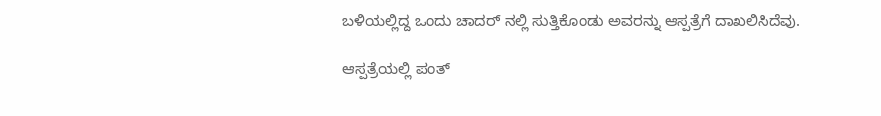ಬಳಿಯಲ್ಲಿದ್ದ ಒಂದು ಚಾದರ್ ನಲ್ಲಿ ಸುತ್ತಿಕೊಂಡು ಅವರನ್ನು ಆಸ್ಪತ್ರೆಗೆ ದಾಖಲಿಸಿದೆವು.

ಆಸ್ಪತ್ರೆಯಲ್ಲಿ ಪಂತ್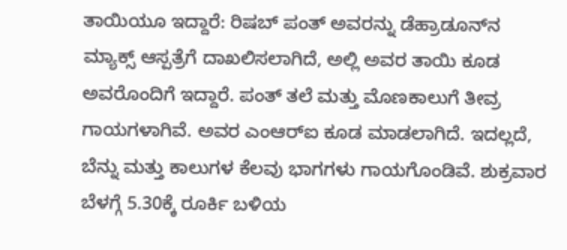ತಾಯಿಯೂ ಇದ್ದಾರೆ: ರಿಷಬ್ ಪಂತ್ ಅವರನ್ನು ಡೆಹ್ರಾಡೂನ್‌ನ ಮ್ಯಾಕ್ಸ್ ಆಸ್ಪತ್ರೆಗೆ ದಾಖಲಿಸಲಾಗಿದೆ, ಅಲ್ಲಿ ಅವರ ತಾಯಿ ಕೂಡ ಅವರೊಂದಿಗೆ ಇದ್ದಾರೆ. ಪಂತ್ ತಲೆ ಮತ್ತು ಮೊಣಕಾಲುಗೆ ತೀವ್ರ ಗಾಯಗಳಾಗಿವೆ. ಅವರ ಎಂಆರ್‌ಐ ಕೂಡ ಮಾಡಲಾಗಿದೆ. ಇದಲ್ಲದೆ, ಬೆನ್ನು ಮತ್ತು ಕಾಲುಗಳ ಕೆಲವು ಭಾಗಗಳು ಗಾಯಗೊಂಡಿವೆ. ಶುಕ್ರವಾರ ಬೆಳಗ್ಗೆ 5.30ಕ್ಕೆ ರೂರ್ಕಿ ಬಳಿಯ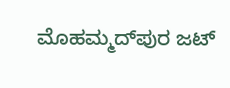ಮೊಹಮ್ಮದ್‌ಪುರ ಜಟ್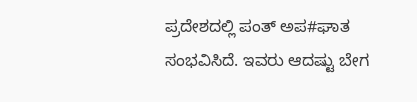ಪ್ರದೇಶದಲ್ಲಿ ಪಂತ್ ಅಪ#ಘಾತ ಸಂಭವಿಸಿದೆ. ಇವರು ಆದಷ್ಟು ಬೇಗ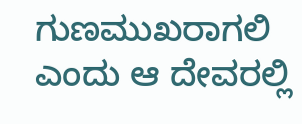ಗುಣಮುಖರಾಗಲಿ ಎಂದು ಆ ದೇವರಲ್ಲಿ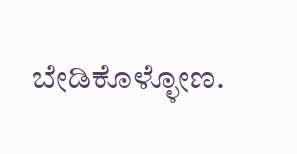ಬೇಡಿಕೊಳ್ಳೋಣ.